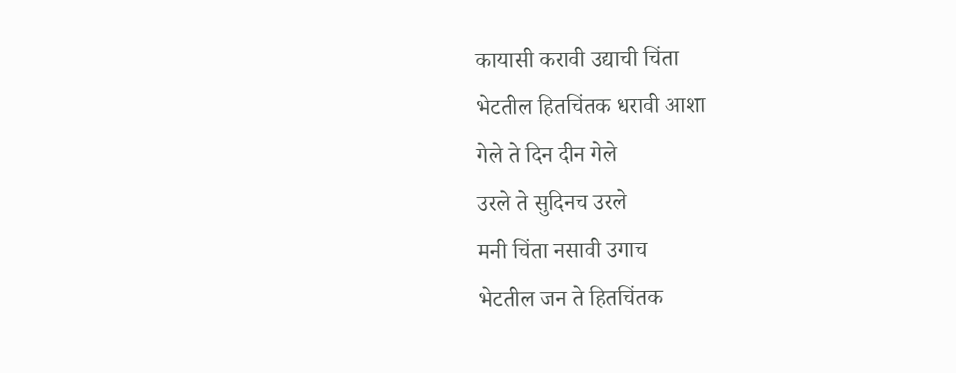कायासी करावी उद्याची चिंता
भेटतील हितचिंतक धरावी आशा
गेले ते दिन दीन गेले
उरले ते सुदिनच उरले
मनी चिंता नसावी उगाच
भेटतील जन ते हितचिंतक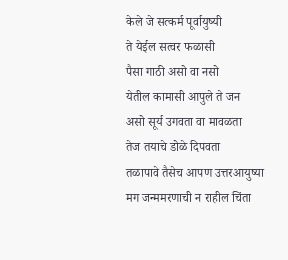केले जे सत्कर्म पूर्वायुष्यी
ते येईल सत्वर फळासी
पैसा गाठी असो वा नसो
येतील कामासी आपुले ते जन
असो सूर्य उगवता वा मावळता
तेज तयाचे डोळे दिपवता
तळापावे तैसेच आपण उत्तरआयुष्या
मग जन्ममरणाची न राहील चिंता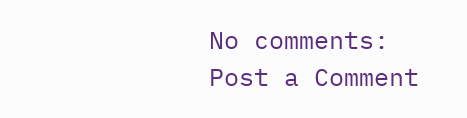No comments:
Post a Comment